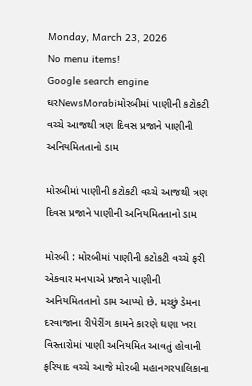Monday, March 23, 2026
No menu items!
Google search engine
ઘરNewsMorabiમોરબીમાં પાણીની કટોકટી વચ્ચે આજથી ત્રણ દિવસ પ્રજાને પાણીની અનિયમિતતાનો ડામ

મોરબીમાં પાણીની કટોકટી વચ્ચે આજથી ત્રણ દિવસ પ્રજાને પાણીની અનિયમિતતાનો ડામ

મોરબી : મોરબીમાં પાણીની કટોકટી વચ્ચે ફરી એકવાર મનપાએ પ્રજાને પાણીની અનિયમિતતાનો ડામ આપ્યો છે. મચ્છું ડેમના દરવાજાના રીપેરીંગ કામને કારણે ઘણા ખરા વિસ્તારોમાં પાણી અનિયમિત આવતું હોવાની ફરિયાદ વચ્ચે આજે મોરબી મહાનગરપાલિકાના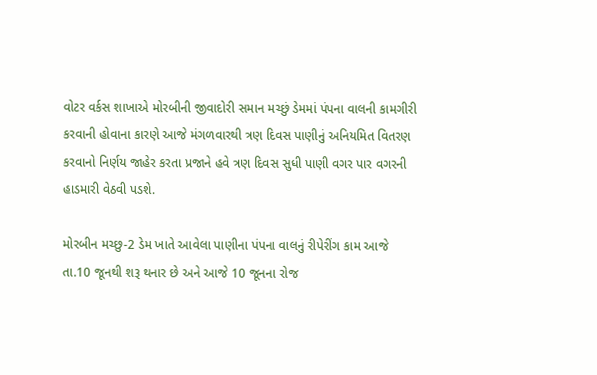વોટર વર્કસ શાખાએ મોરબીની જીવાદોરી સમાન મચ્છું ડેમમાં પંપના વાલની કામગીરી કરવાની હોવાના કારણે આજે મંગળવારથી ત્રણ દિવસ પાણીનું અનિયમિત વિતરણ કરવાનો નિર્ણય જાહેર કરતા પ્રજાને હવે ત્રણ દિવસ સુધી પાણી વગર પાર વગરની હાડમારી વેઠવી પડશે.

મોરબીન મચ્છુ-2 ડેમ ખાતે આવેલા પાણીના પંપના વાલનું રીપેરીંગ કામ આજે તા.10 જૂનથી શરૂ થનાર છે અને આજે 10 જૂનના રોજ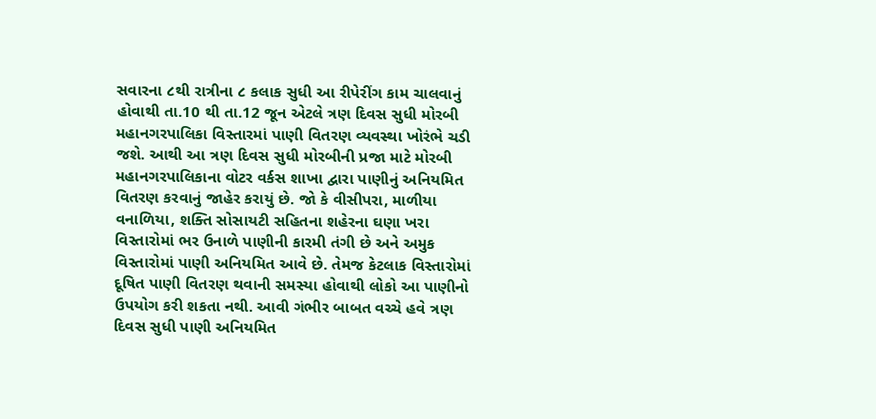સવારના ૮થી રાત્રીના ૮ કલાક સુધી આ રીપેરીંગ કામ ચાલવાનું હોવાથી તા.10 થી તા.12 જૂન એટલે ત્રણ દિવસ સુધી મોરબી મહાનગરપાલિકા વિસ્તારમાં પાણી વિતરણ વ્યવસ્થા ખોરંભે ચડી જશે. આથી આ ત્રણ દિવસ સુધી મોરબીની પ્રજા માટે મોરબી મહાનગરપાલિકાના વોટર વર્કસ શાખા દ્વારા પાણીનું અનિયમિત વિતરણ કરવાનું જાહેર કરાયું છે. જો કે વીસીપરા, માળીયા વનાળિયા, શક્તિ સોસાયટી સહિતના શહેરના ઘણા ખરા વિસ્તારોમાં ભર ઉનાળે પાણીની કારમી તંગી છે અને અમુક વિસ્તારોમાં પાણી અનિયમિત આવે છે. તેમજ કેટલાક વિસ્તારોમાં દૂષિત પાણી વિતરણ થવાની સમસ્યા હોવાથી લોકો આ પાણીનો ઉપયોગ કરી શકતા નથી. આવી ગંભીર બાબત વચ્ચે હવે ત્રણ દિવસ સુધી પાણી અનિયમિત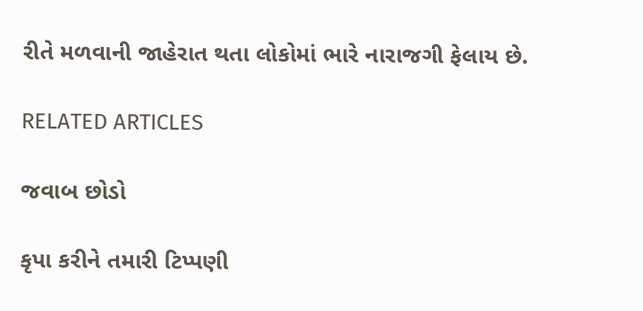રીતે મળવાની જાહેરાત થતા લોકોમાં ભારે નારાજગી ફેલાય છે.

RELATED ARTICLES

જવાબ છોડો

કૃપા કરીને તમારી ટિપ્પણી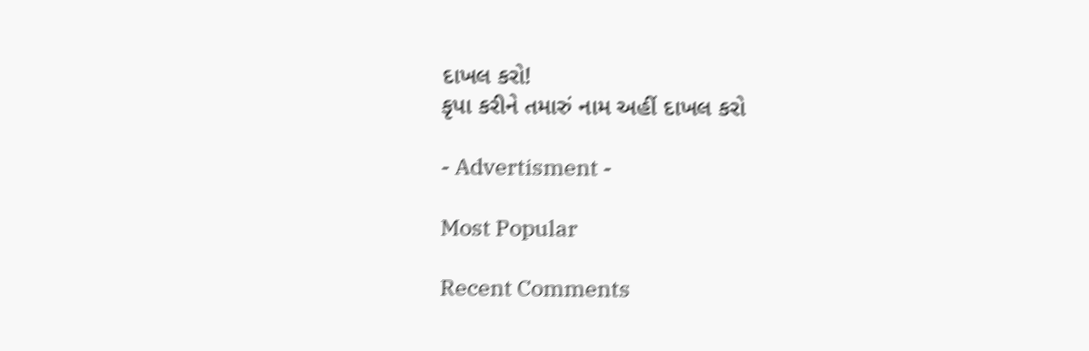દાખલ કરો!
કૃપા કરીને તમારું નામ અહીં દાખલ કરો

- Advertisment -

Most Popular

Recent Comments